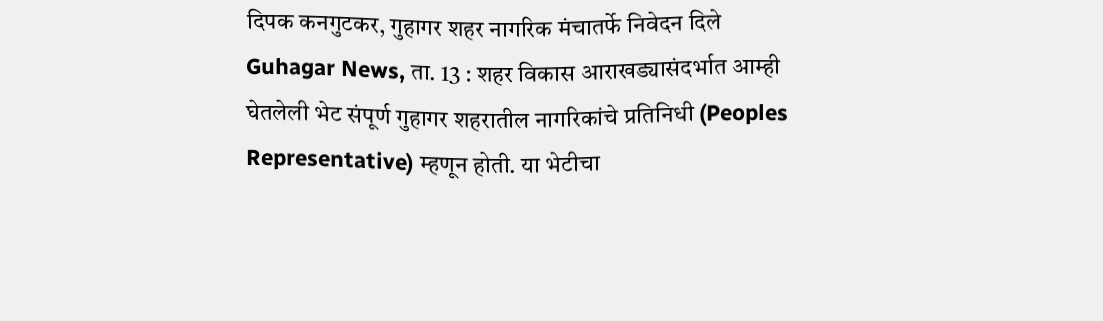दिपक कनगुटकर, गुहागर शहर नागरिक मंचातर्फे निवेदन दिले
Guhagar News, ता. 13 : शहर विकास आराखड्यासंदर्भात आम्ही घेतलेली भेट संपूर्ण गुहागर शहरातील नागरिकांचे प्रतिनिधी (Peoples Representative) म्हणून होती. या भेटीचा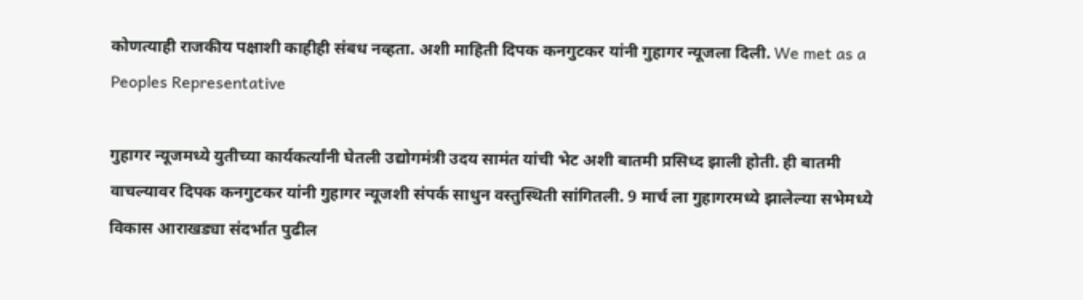कोणत्याही राजकीय पक्षाशी काहीही संबध नव्हता. अशी माहिती दिपक कनगुटकर यांनी गुहागर न्यूजला दिली. We met as a Peoples Representative

गुहागर न्यूजमध्ये युतीच्या कार्यकर्त्यांनी घेतली उद्योगमंत्री उदय सामंत यांची भेट अशी बातमी प्रसिध्द झाली होती. ही बातमी वाचल्यावर दिपक कनगुटकर यांनी गुहागर न्यूजशी संपर्क साधुन वस्तुस्थिती सांगितली. 9 मार्च ला गुहागरमध्ये झालेल्या सभेमध्ये विकास आराखड्या संदर्भात पुढील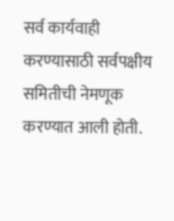सर्व कार्यवाही करण्यासाठी सर्वपक्षीय समितीची नेमणूक करण्यात आली होती.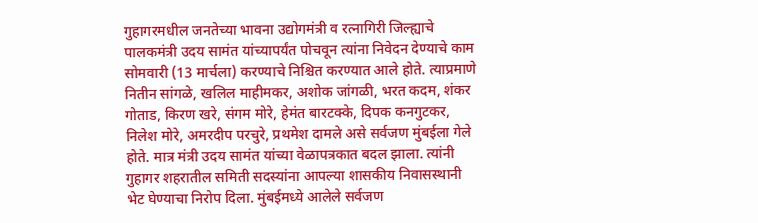गुहागरमधील जनतेच्या भावना उद्योगमंत्री व रत्नागिरी जिल्ह्याचे पालकमंत्री उदय सामंत यांच्यापर्यंत पोचवून त्यांना निवेदन देण्याचे काम सोमवारी (13 मार्चला) करण्याचे निश्चित करण्यात आले होते. त्याप्रमाणे नितीन सांगळे, खलिल माहीमकर, अशोक जांगळी, भरत कदम, शंकर गोताड, किरण खरे, संगम मोरे, हेमंत बारटक्के, दिपक कनगुटकर, निलेश मोरे, अमरदीप परचुरे, प्रथमेश दामले असे सर्वजण मुंबईला गेले होते. मात्र मंत्री उदय सामंत यांच्या वेळापत्रकात बदल झाला. त्यांनी गुहागर शहरातील समिती सदस्यांना आपल्या शासकीय निवासस्थानी भेट घेण्याचा निरोप दिला. मुंबईमध्ये आलेले सर्वजण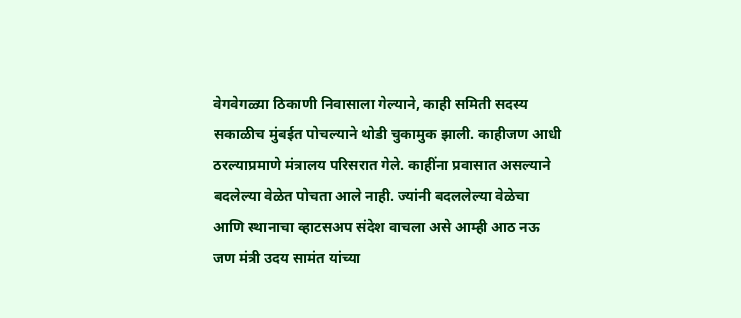वेगवेगळ्या ठिकाणी निवासाला गेल्याने, काही समिती सदस्य सकाळीच मुंबईत पोचल्याने थोडी चुकामुक झाली. काहीजण आधी ठरल्याप्रमाणे मंत्रालय परिसरात गेले. काहींना प्रवासात असल्याने बदलेल्या वेळेत पोचता आले नाही. ज्यांनी बदललेल्या वेळेचा आणि स्थानाचा व्हाटसअप संदेश वाचला असे आम्ही आठ नऊ जण मंत्री उदय सामंत यांच्या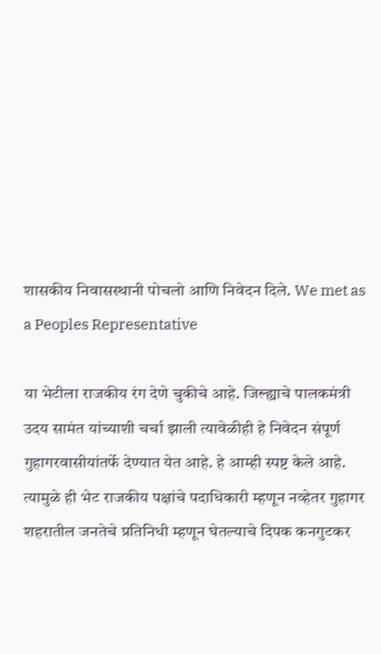शासकीय निवासस्थानी पोचलो आणि निवेदन दिले. We met as a Peoples Representative

या भेटीला राजकीय रंग देणे चुकीचे आहे. जिल्ह्याचे पालकमंत्री उदय सामंत यांच्याशी चर्चा झाली त्यावेळीही हे निवेदन संपूर्ण गुहागरवासीयांतर्फे देण्यात येत आहे. हे आम्ही स्पष्ट केले आहे. त्यामुळे ही भेट राजकीय पक्षांचे पदाधिकारी म्हणून नव्हेतर गुहागर शहरातील जनतेचे प्रतिनिधी म्हणून घेतल्याचे दिपक कनगुटकर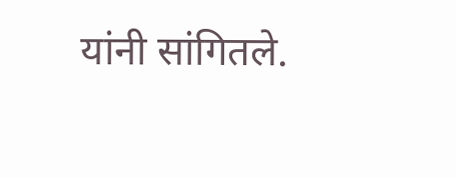यांनी सांगितले.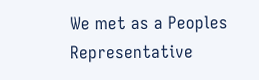We met as a Peoples Representative